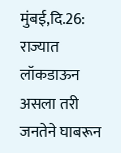मुंबई,दि.26: राज्यात लॉकडाऊन असला तरी जनतेने घाबरून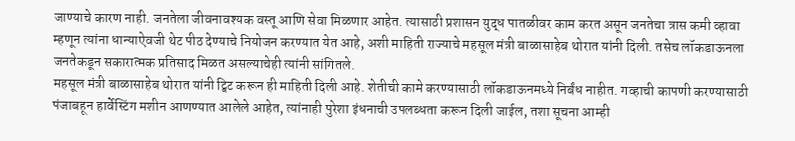जाण्याचे कारण नाही. जनतेला जीवनावश्यक वस्तू आणि सेवा मिळणार आहेत. त्यासाठी प्रशासन युद्ध पातळीवर काम करत असून जनतेचा त्रास कमी व्हावा म्हणून त्यांना धान्याऐवजी थेट पीठ देण्याचे नियोजन करण्यात येत आहे, अशी माहिती राज्याचे महसूल मंत्री बाळासाहेब थोरात यांनी दिली. तसेच लॉकडाऊनला जनतेकडून सकारात्मक प्रतिसाद मिळत असल्याचेही त्यांनी सांगितले.
महसूल मंत्री बाळासाहेब थोरात यांनी ट्विट करून ही माहिती दिली आहे. शेतीची कामे करण्यासाठी लॉकडाऊनमध्ये निर्बंध नाहीत. गव्हाची कापणी करण्यासाठी पंजाबहून हार्वेस्टिंग मशीन आणण्यात आलेले आहेत, त्यांनाही पुरेशा इंधनाची उपलब्धता करून दिली जाईल, तशा सूचना आम्ही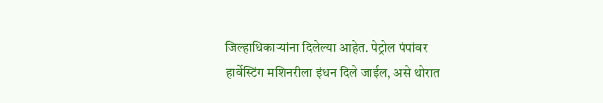जिल्हाधिकाऱ्यांना दिलेल्या आहेत. पेट्रोल पंपांवर हार्वेस्टिंग मशिनरीला इंधन दिले जाईल, असे थोरात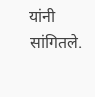यांनी सांगितले.